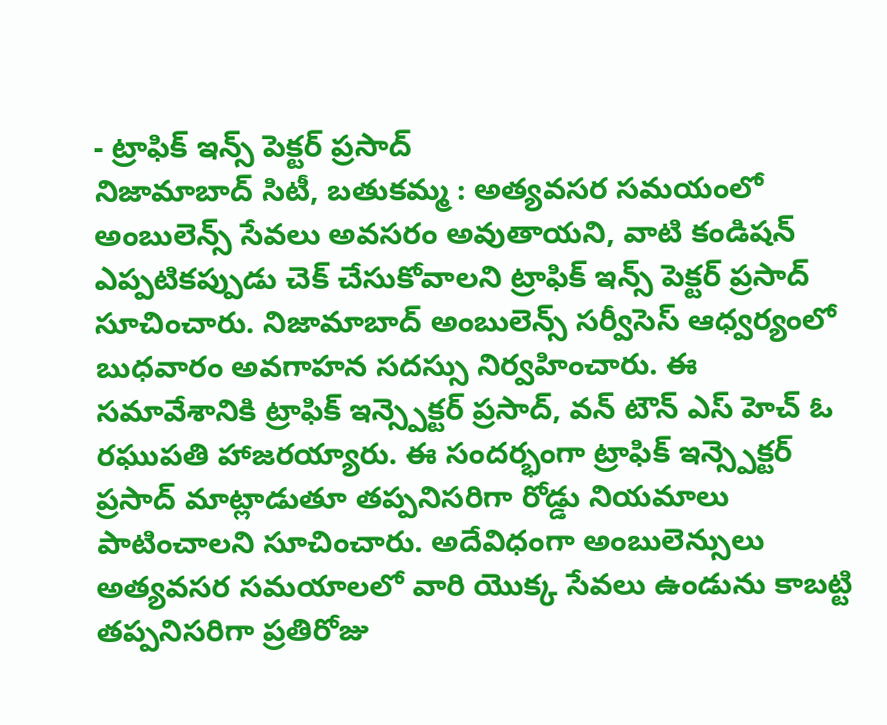- ట్రాఫిక్ ఇన్స్ పెక్టర్ ప్రసాద్
నిజామాబాద్ సిటీ, బతుకమ్మ : అత్యవసర సమయంలో అంబులెన్స్ సేవలు అవసరం అవుతాయని, వాటి కండిషన్ ఎప్పటికప్పుడు చెక్ చేసుకోవాలని ట్రాఫిక్ ఇన్స్ పెక్టర్ ప్రసాద్ సూచించారు. నిజామాబాద్ అంబులెన్స్ సర్వీసెస్ ఆధ్వర్యంలో బుధవారం అవగాహన సదస్సు నిర్వహించారు. ఈ సమావేశానికి ట్రాఫిక్ ఇన్స్పెక్టర్ ప్రసాద్, వన్ టౌన్ ఎస్ హెచ్ ఓ రఘుపతి హాజరయ్యారు. ఈ సందర్భంగా ట్రాఫిక్ ఇన్స్పెక్టర్ ప్రసాద్ మాట్లాడుతూ తప్పనిసరిగా రోడ్డు నియమాలు పాటించాలని సూచించారు. అదేవిధంగా అంబులెన్సులు అత్యవసర సమయాలలో వారి యొక్క సేవలు ఉండును కాబట్టి తప్పనిసరిగా ప్రతిరోజు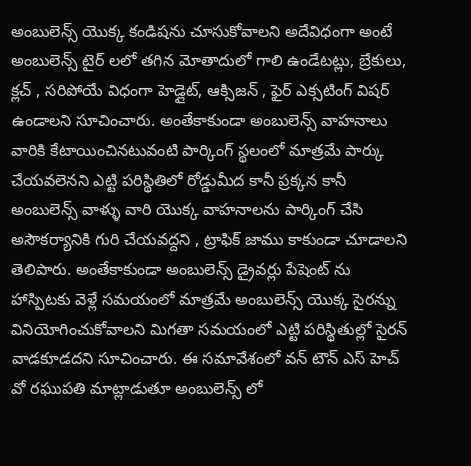అంబులెన్స్ యొక్క కండిషను చూసుకోవాలని అదేవిధంగా అంటే అంబులెన్స్ టైర్ లలో తగిన మోతాదులో గాలి ఉండేటట్లు, బ్రేకులు, క్లచ్ , సరిపోయే విధంగా హెడ్లైట్, ఆక్సిజన్ , ఫైర్ ఎక్సటింగ్ విషర్ ఉండాలని సూచించారు. అంతేకాకుండా అంబులెన్స్ వాహనాలు వారికి కేటాయించినటువంటి పార్కింగ్ స్థలంలో మాత్రమే పార్కు చేయవలెనని ఎట్టి పరిస్థితిలో రోడ్డుమీద కానీ ప్రక్కన కానీ అంబులెన్స్ వాళ్ళు వారి యొక్క వాహనాలను పార్కింగ్ చేసి అసౌకర్యానికి గురి చేయవద్దని , ట్రాఫిక్ జాము కాకుండా చూడాలని తెలిపారు. అంతేకాకుండా అంబులెన్స్ డ్రైవర్లు పేషెంట్ ను హాస్పిటకు వెళ్లే సమయంలో మాత్రమే అంబులెన్స్ యొక్క సైరన్ను వినియోగించుకోవాలని మిగతా సమయంలో ఎట్టి పరిస్థితుల్లో సైరన్ వాడకూడదని సూచించారు. ఈ సమావేశంలో వన్ టౌన్ ఎస్ హెచ్ వో రఘుపతి మాట్లాడుతూ అంబులెన్స్ లో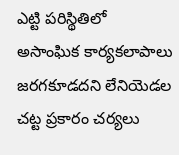ఎట్టి పరిస్థితిలో అసాంఘిక కార్యకలాపాలు జరగకూడదని లేనియెడల చట్ట ప్రకారం చర్యలు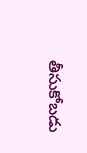తీసుకోబడు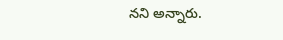నని అన్నారు.